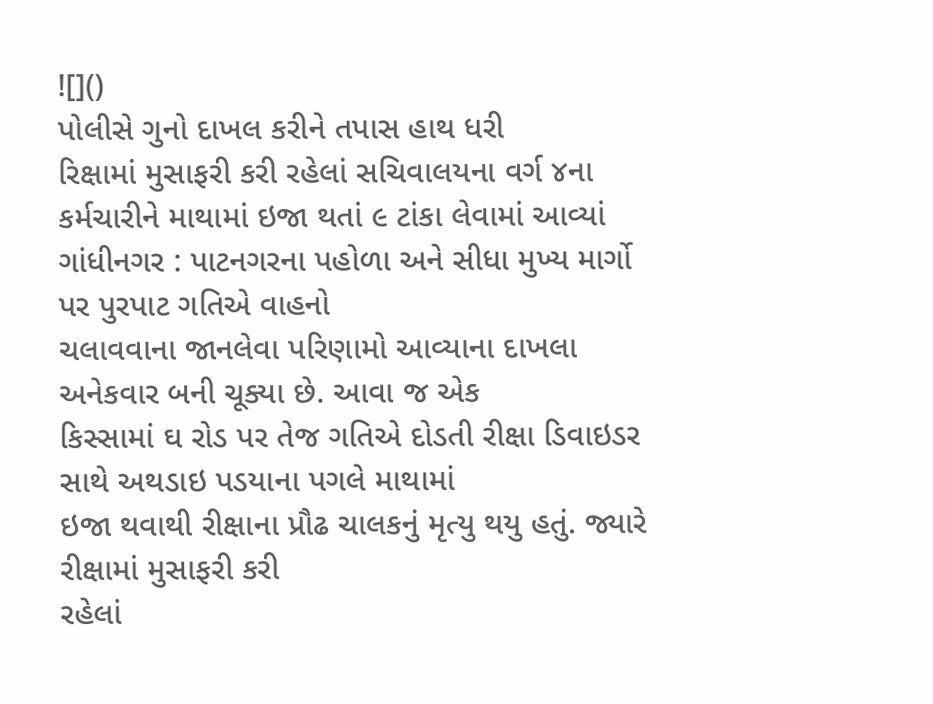![]()
પોલીસે ગુનો દાખલ કરીને તપાસ હાથ ધરી
રિક્ષામાં મુસાફરી કરી રહેલાં સચિવાલયના વર્ગ ૪ના કર્મચારીને માથામાં ઇજા થતાં ૯ ટાંકા લેવામાં આવ્યાં
ગાંધીનગર : પાટનગરના પહોળા અને સીધા મુખ્ય માર્ગો પર પુરપાટ ગતિએ વાહનો
ચલાવવાના જાનલેવા પરિણામો આવ્યાના દાખલા અનેકવાર બની ચૂક્યા છે. આવા જ એક
કિસ્સામાં ઘ રોડ પર તેજ ગતિએ દોડતી રીક્ષા ડિવાઇડર સાથે અથડાઇ પડયાના પગલે માથામાં
ઇજા થવાથી રીક્ષાના પ્રૌઢ ચાલકનું મૃત્યુ થયુ હતું. જ્યારે રીક્ષામાં મુસાફરી કરી
રહેલાં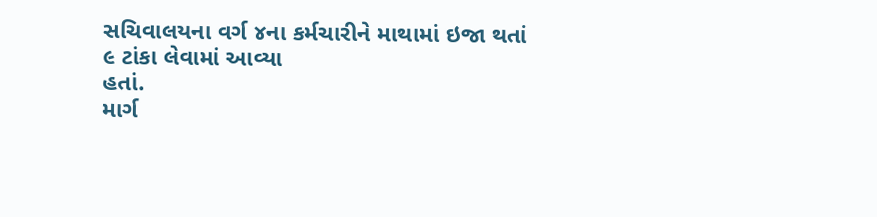સચિવાલયના વર્ગ ૪ના કર્મચારીને માથામાં ઇજા થતાં ૯ ટાંકા લેવામાં આવ્યા
હતાં.
માર્ગ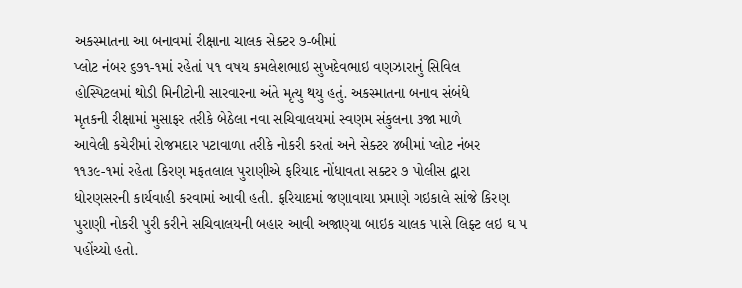અકસ્માતના આ બનાવમાં રીક્ષાના ચાલક સેક્ટર ૭-બીમાં
પ્લોટ નંબર ૬૭૧-૧માં રહેતાં ૫૧ વષય કમલેશભાઇ સુખદેવભાઇ વણઝારાનું સિવિલ
હોસ્પિટલમાં થોડી મિનીટોની સારવારના અંતે મૃત્યુ થયુ હતું. અકસ્માતના બનાવ સંબંધે
મૃતકની રીક્ષામાં મુસાફર તરીકે બેઠેલા નવા સચિવાલયમાં સ્વણમ સંકુલના ૩જા માળે
આવેલી કચેરીમાં રોજમદાર પટાવાળા તરીકે નોકરી કરતાં અને સેક્ટર ૪બીમાં પ્લોટ નંબર
૧૧૩૯-૧માં રહેતા કિરણ મફતલાલ પુરાણીએ ફરિયાદ નોંધાવતા સક્ટર ૭ પોલીસ દ્વારા
ધોરણસરની કાર્યવાહી કરવામાં આવી હતી. ફરિયાદમાં જણાવાયા પ્રમાણે ગઇકાલે સાંજે કિરણ
પુરાણી નોકરી પુરી કરીને સચિવાલયની બહાર આવી અજાણ્યા બાઇક ચાલક પાસે લિફ્ટ લઇ ઘ ૫
પહોંચ્યો હતો.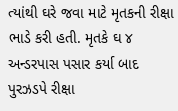ત્યાંથી ઘરે જવા માટે મૃતકની રીક્ષા ભાડે કરી હતી. મૃતકે ઘ ૪
અન્ડરપાસ પસાર કર્યા બાદ પુરઝડપે રીક્ષા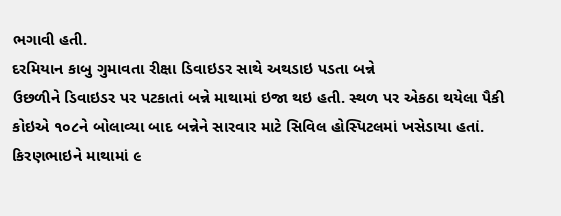ભગાવી હતી.
દરમિયાન કાબુ ગુમાવતા રીક્ષા ડિવાઇડર સાથે અથડાઇ પડતા બન્ને
ઉછળીને ડિવાઇડર પર પટકાતાં બન્ને માથામાં ઇજા થઇ હતી. સ્થળ પર એકઠા થયેલા પૈકી
કોઇએ ૧૦૮ને બોલાવ્યા બાદ બન્નેને સારવાર માટે સિવિલ હોસ્પિટલમાં ખસેડાયા હતાં.
કિરણભાઇને માથામાં ૯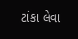ટાંકા લેવા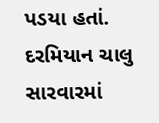પડયા હતાં. દરમિયાન ચાલુ સારવારમાં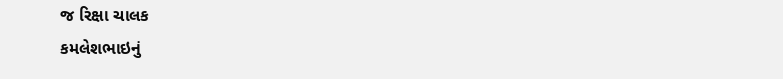જ રિક્ષા ચાલક
કમલેશભાઇનું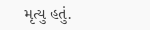મૃત્યુ હતું.